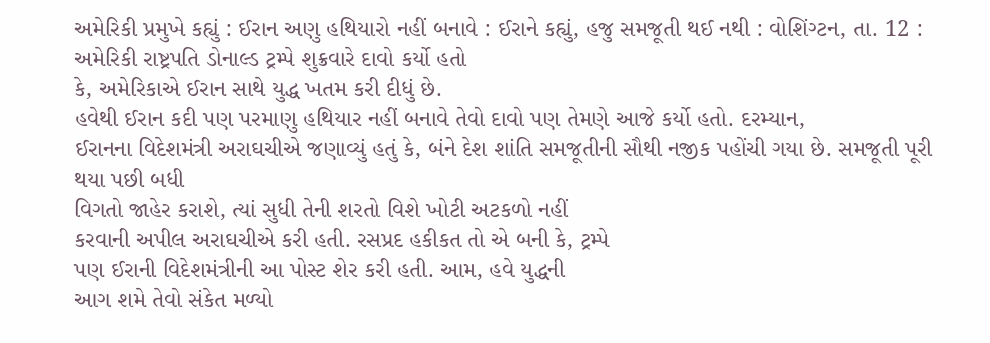અમેરિકી પ્રમુખે કહ્યું : ઈરાન અણુ હથિયારો નહીં બનાવે : ઈરાને કહ્યું, હજુ સમજૂતી થઈ નથી : વોશિંગ્ટન, તા. 12 : અમેરિકી રાષ્ટ્રપતિ ડોનાલ્ડ ટ્રમ્પે શુક્રવારે દાવો કર્યો હતો
કે, અમેરિકાએ ઈરાન સાથે યુદ્ધ ખતમ કરી દીધું છે.
હવેથી ઈરાન કદી પણ પરમાણુ હથિયાર નહીં બનાવે તેવો દાવો પણ તેમણે આજે કર્યો હતો. દરમ્યાન,
ઈરાનના વિદેશમંત્રી અરાઘચીએ જણાવ્યું હતું કે, બંને દેશ શાંતિ સમજૂતીની સૌથી નજીક પહોંચી ગયા છે. સમજૂતી પૂરી થયા પછી બધી
વિગતો જાહેર કરાશે, ત્યાં સુધી તેની શરતો વિશે ખોટી અટકળો નહીં
કરવાની અપીલ અરાઘચીએ કરી હતી. રસપ્રદ હકીકત તો એ બની કે, ટ્રમ્પે
પણ ઈરાની વિદેશમંત્રીની આ પોસ્ટ શેર કરી હતી. આમ, હવે યુદ્ધની
આગ શમે તેવો સંકેત મળ્યો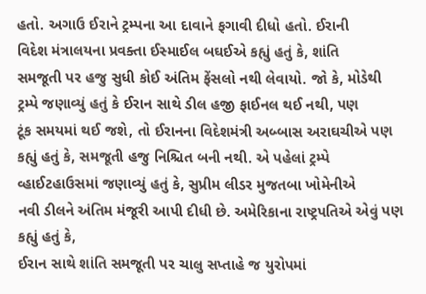હતો. અગાઉ ઈરાને ટ્રમ્પના આ દાવાને ફગાવી દીધો હતો. ઈરાની
વિદેશ મંત્રાલયના પ્રવક્તા ઈસ્માઈલ બઘઈએ કહ્યું હતું કે, શાંતિ
સમજૂતી પર હજુ સુધી કોઈ અંતિમ ફેંસલો નથી લેવાયો. જો કે, મોડેથી
ટ્રમ્પે જણાવ્યું હતું કે ઈરાન સાથે ડીલ હજી ફાઈનલ થઈ નથી, પણ
ટૂંક સમયમાં થઈ જશે, તો ઈરાનના વિદેશમંત્રી અબ્બાસ અરાઘચીએ પણ
કહ્યું હતું કે, સમજૂતી હજુ નિશ્ચિત બની નથી. એ પહેલાં ટ્રમ્પે
વ્હાઈટહાઉસમાં જણાવ્યું હતું કે, સુપ્રીમ લીડર મુજતબા ખોમેનીએ
નવી ડીલને અંતિમ મંજૂરી આપી દીધી છે. અમેરિકાના રાષ્ટ્રપતિએ એવું પણ કહ્યું હતું કે,
ઈરાન સાથે શાંતિ સમજૂતી પર ચાલુ સપ્તાહે જ યુરોપમાં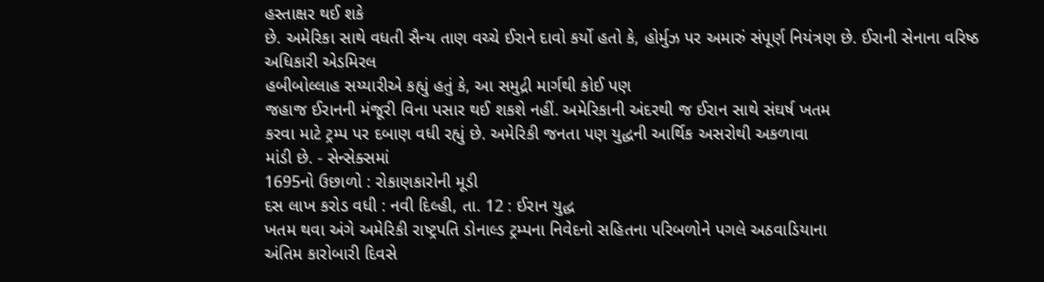હસ્તાક્ષર થઈ શકે
છે. અમેરિકા સાથે વધતી સૈન્ય તાણ વચ્ચે ઈરાને દાવો કર્યો હતો કે, હોર્મુઝ પર અમારું સંપૂર્ણ નિયંત્રણ છે. ઈરાની સેનાના વરિષ્ઠ અધિકારી એડમિરલ
હબીબોલ્લાહ સય્યારીએ કહ્યું હતું કે, આ સમુદ્રી માર્ગથી કોઈ પણ
જહાજ ઈરાનની મંજૂરી વિના પસાર થઈ શકશે નહીં. અમેરિકાની અંદરથી જ ઈરાન સાથે સંઘર્ષ ખતમ
કરવા માટે ટ્રમ્પ પર દબાણ વધી રહ્યું છે. અમેરિકી જનતા પણ યુદ્ધની આર્થિક અસરોથી અકળાવા
માંડી છે. - સેન્સેક્સમાં
1695નો ઉછાળો : રોકાણકારોની મૂડી
દસ લાખ કરોડ વધી : નવી દિલ્હી, તા. 12 : ઈરાન યુદ્ધ
ખતમ થવા અંગે અમેરિકી રાષ્ટ્રપતિ ડોનાલ્ડ ટ્રમ્પના નિવેદનો સહિતના પરિબળોને પગલે અઠવાડિયાના
અંતિમ કારોબારી દિવસે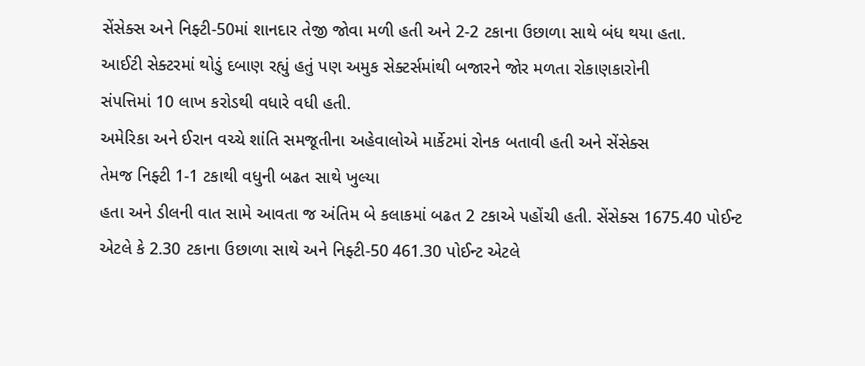સેંસેક્સ અને નિફ્ટી-50માં શાનદાર તેજી જોવા મળી હતી અને 2-2 ટકાના ઉછાળા સાથે બંધ થયા હતા.
આઈટી સેક્ટરમાં થોડું દબાણ રહ્યું હતું પણ અમુક સેક્ટર્સમાંથી બજારને જોર મળતા રોકાણકારોની
સંપત્તિમાં 10 લાખ કરોડથી વધારે વધી હતી.
અમેરિકા અને ઈરાન વચ્ચે શાંતિ સમજૂતીના અહેવાલોએ માર્કેટમાં રોનક બતાવી હતી અને સેંસેક્સ
તેમજ નિફ્ટી 1-1 ટકાથી વધુની બઢત સાથે ખુલ્યા
હતા અને ડીલની વાત સામે આવતા જ અંતિમ બે કલાકમાં બઢત 2 ટકાએ પહોંચી હતી. સેંસેક્સ 1675.40 પોઈન્ટ એટલે કે 2.30 ટકાના ઉછાળા સાથે અને નિફ્ટી-50 461.30 પોઈન્ટ એટલે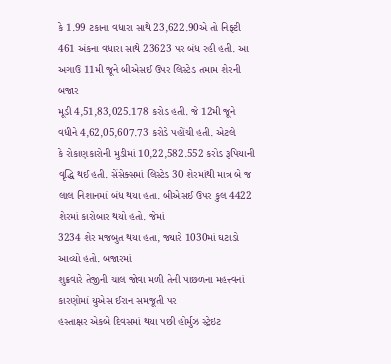કે 1.99 ટકાના વધારા સાથે 23,622.90એ તો નિફ્ટી 461 અંકના વધારા સાથે 23623 પર બંધ રહી હતી. આ અગાઉ 11મી જૂને બીએસઈ ઉપર લિસ્ટેડ તમામ શેરની બજાર
મૂડી 4,51,83,025.178 કરોડ હતી. જે 12મી જૂને વધીને 4,62,05,607.73 કરોડે પહોંચી હતી. એટલે
કે રોકાણકારોની મુડીમાં 10,22,582.552 કરોડ રૂપિયાની વૃદ્ધિ થઈ હતી. સેંસેક્સમાં લિસ્ટેડ 30 શેરમાંથી માત્ર બે જ લાલ નિશાનમાં બંધ થયા હતા. બીએસઈ ઉપર કુલ 4422 શેરમાં કારોબાર થયો હતો. જેમાં
3234 શેર મજબુત થયા હતા, જ્યારે 1030માં ઘટાડો આવ્યો હતો. બજારમાં
શુક્રવારે તેજીની ચાલ જોવા મળી તેની પાછળના મહત્ત્વનાં કારણોમાં યુએસ ઈરાન સમજૂતી પર
હસ્તાક્ષર એકબે દિવસમાં થયા પછી હોર્મુઝ સ્ટ્રેઇટ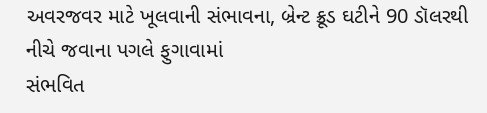અવરજવર માટે ખૂલવાની સંભાવના, બ્રેન્ટ ક્રૂડ ઘટીને 90 ડૉલરથી નીચે જવાના પગલે ફુગાવામાં
સંભવિત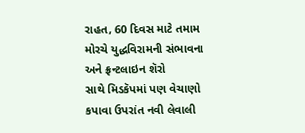રાહત, 60 દિવસ માટે તમામ મોરચે યુદ્ધવિરામની સંભાવના અને ફ્રન્ટલાઇન શૅરો
સાથે મિડકૅપમાં પણ વેચાણો કપાવા ઉપરાંત નવી લેવાલી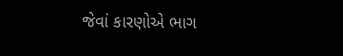જેવાં કારણોએ ભાગ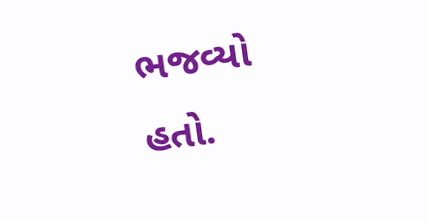ભજવ્યો હતો.